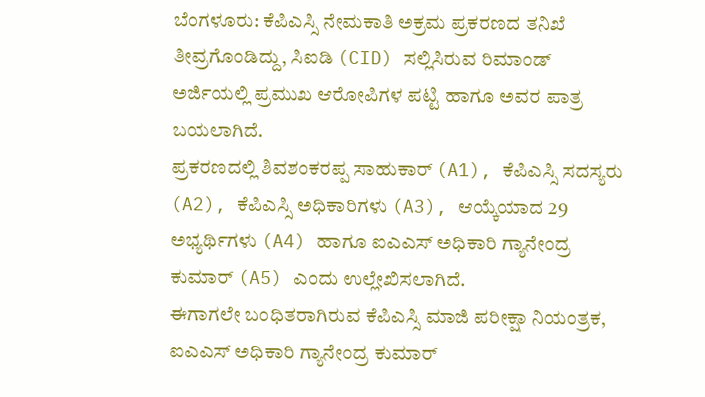ಬೆಂಗಳೂರು: ಕೆಪಿಎಸ್ಸಿ ನೇಮಕಾತಿ ಅಕ್ರಮ ಪ್ರಕರಣದ ತನಿಖೆ ತೀವ್ರಗೊಂಡಿದ್ದು, ಸಿಐಡಿ (CID) ಸಲ್ಲಿಸಿರುವ ರಿಮಾಂಡ್ ಅರ್ಜಿಯಲ್ಲಿ ಪ್ರಮುಖ ಆರೋಪಿಗಳ ಪಟ್ಟಿ ಹಾಗೂ ಅವರ ಪಾತ್ರ ಬಯಲಾಗಿದೆ.
ಪ್ರಕರಣದಲ್ಲಿ ಶಿವಶಂಕರಪ್ಪ ಸಾಹುಕಾರ್ (A1), ಕೆಪಿಎಸ್ಸಿ ಸದಸ್ಯರು (A2), ಕೆಪಿಎಸ್ಸಿ ಅಧಿಕಾರಿಗಳು (A3), ಆಯ್ಕೆಯಾದ 29 ಅಭ್ಯರ್ಥಿಗಳು (A4) ಹಾಗೂ ಐಎಎಸ್ ಅಧಿಕಾರಿ ಗ್ಯಾನೇಂದ್ರ ಕುಮಾರ್ (A5) ಎಂದು ಉಲ್ಲೇಖಿಸಲಾಗಿದೆ.
ಈಗಾಗಲೇ ಬಂಧಿತರಾಗಿರುವ ಕೆಪಿಎಸ್ಸಿ ಮಾಜಿ ಪರೀಕ್ಷಾ ನಿಯಂತ್ರಕ, ಐಎಎಸ್ ಅಧಿಕಾರಿ ಗ್ಯಾನೇಂದ್ರ ಕುಮಾರ್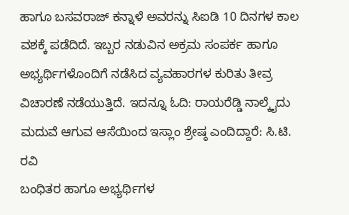ಹಾಗೂ ಬಸವರಾಜ್ ಕನ್ನಾಳೆ ಅವರನ್ನು ಸಿಐಡಿ 10 ದಿನಗಳ ಕಾಲ ವಶಕ್ಕೆ ಪಡೆದಿದೆ. ಇಬ್ಬರ ನಡುವಿನ ಅಕ್ರಮ ಸಂಪರ್ಕ ಹಾಗೂ ಅಭ್ಯರ್ಥಿಗಳೊಂದಿಗೆ ನಡೆಸಿದ ವ್ಯವಹಾರಗಳ ಕುರಿತು ತೀವ್ರ ವಿಚಾರಣೆ ನಡೆಯುತ್ತಿದೆ. ಇದನ್ನೂ ಓದಿ: ರಾಯರೆಡ್ಡಿ ನಾಲ್ಕೈದು ಮದುವೆ ಆಗುವ ಆಸೆಯಿಂದ ಇಸ್ಲಾಂ ಶ್ರೇಷ್ಠ ಎಂದಿದ್ದಾರೆ: ಸಿ.ಟಿ. ರವಿ
ಬಂಧಿತರ ಹಾಗೂ ಅಭ್ಯರ್ಥಿಗಳ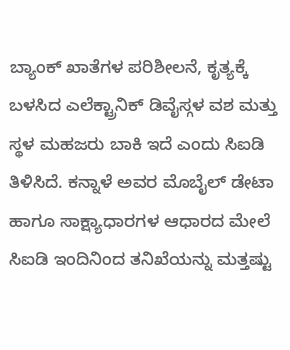ಬ್ಯಾಂಕ್ ಖಾತೆಗಳ ಪರಿಶೀಲನೆ, ಕೃತ್ಯಕ್ಕೆ ಬಳಸಿದ ಎಲೆಕ್ಟ್ರಾನಿಕ್ ಡಿವೈಸ್ಗಳ ವಶ ಮತ್ತು ಸ್ಥಳ ಮಹಜರು ಬಾಕಿ ಇದೆ ಎಂದು ಸಿಐಡಿ ತಿಳಿಸಿದೆ. ಕನ್ನಾಳೆ ಅವರ ಮೊಬೈಲ್ ಡೇಟಾ ಹಾಗೂ ಸಾಕ್ಷ್ಯಾಧಾರಗಳ ಆಧಾರದ ಮೇಲೆ ಸಿಐಡಿ ಇಂದಿನಿಂದ ತನಿಖೆಯನ್ನು ಮತ್ತಷ್ಟು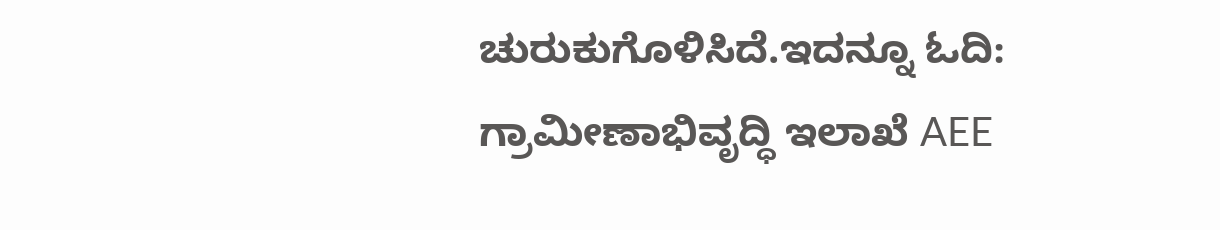ಚುರುಕುಗೊಳಿಸಿದೆ.ಇದನ್ನೂ ಓದಿ: ಗ್ರಾಮೀಣಾಭಿವೃದ್ಧಿ ಇಲಾಖೆ AEE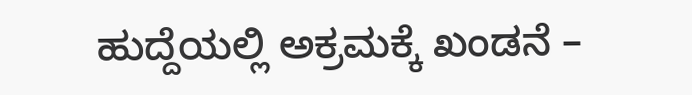ಹುದ್ದೆಯಲ್ಲಿ ಅಕ್ರಮಕ್ಕೆ ಖಂಡನೆ –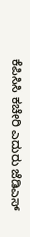ಕೆಪಿಸಿಸಿ ಕಚೇರಿ ಎದುರು ಜೆಡಿಎಸ್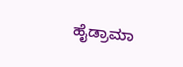ಹೈಡ್ರಾಮಾ